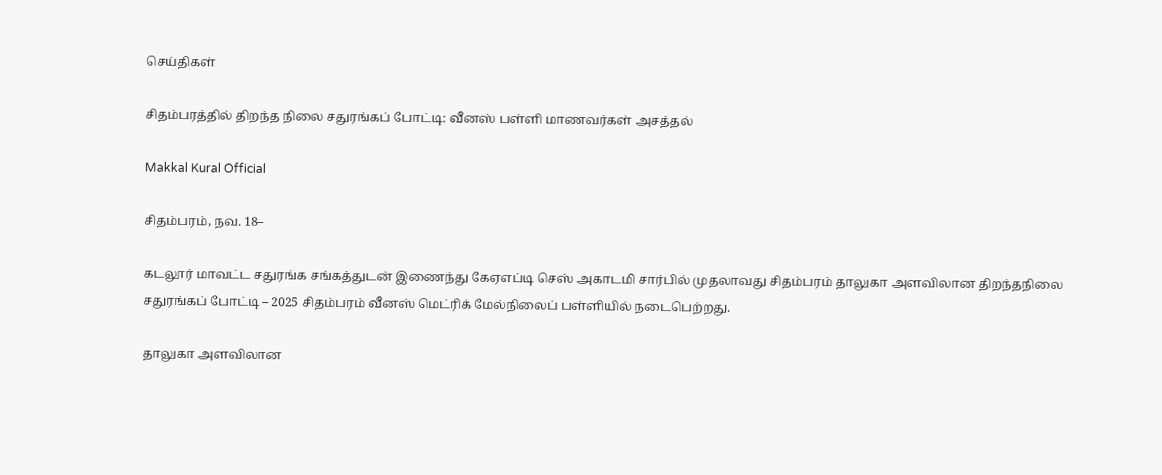செய்திகள்

சிதம்பரத்தில் திறந்த நிலை சதுரங்கப் போட்டி: வீனஸ் பள்ளி மாணவர்கள் அசத்தல்

Makkal Kural Official

சிதம்பரம், நவ. 18–

கடலூர் மாவட்ட சதுரங்க சங்கத்துடன் இணைந்து கேஏஎப்டி செஸ் அகாடமி சார்பில் முதலாவது சிதம்பரம் தாலுகா அளவிலான திறந்தநிலை சதுரங்கப் போட்டி – 2025 சிதம்பரம் வீனஸ் மெட்ரிக் மேல்நிலைப் பள்ளியில் நடைபெற்றது.

தாலுகா அளவிலான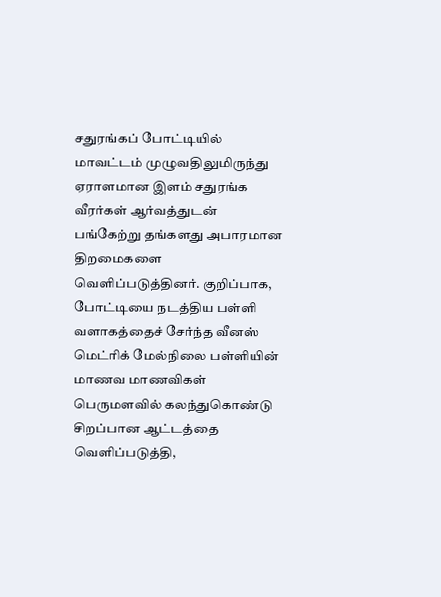சதுரங்கப் போட்டியில் மாவட்டம் முழுவதிலுமிருந்து ஏராளமான இளம் சதுரங்க வீரர்கள் ஆர்வத்துடன் பங்கேற்று தங்களது அபாரமான திறமைகளை வெளிப்படுத்தினர். குறிப்பாக, போட்டியை நடத்திய பள்ளி வளாகத்தைச் சேர்ந்த வீனஸ் மெட்ரிக் மேல்நிலை பள்ளியின் மாணவ மாணவிகள் பெருமளவில் கலந்துகொண்டு சிறப்பான ஆட்டத்தை வெளிப்படுத்தி,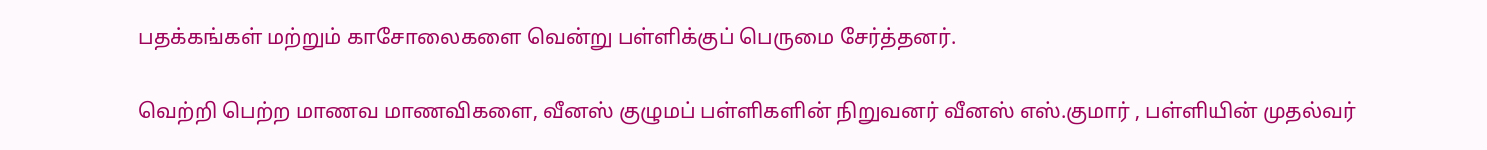பதக்கங்கள் மற்றும் காசோலைகளை வென்று பள்ளிக்குப் பெருமை சேர்த்தனர்.

வெற்றி பெற்ற மாணவ மாணவிகளை, வீனஸ் குழுமப் பள்ளிகளின் நிறுவனர் வீனஸ் எஸ்.குமார் , பள்ளியின் முதல்வர்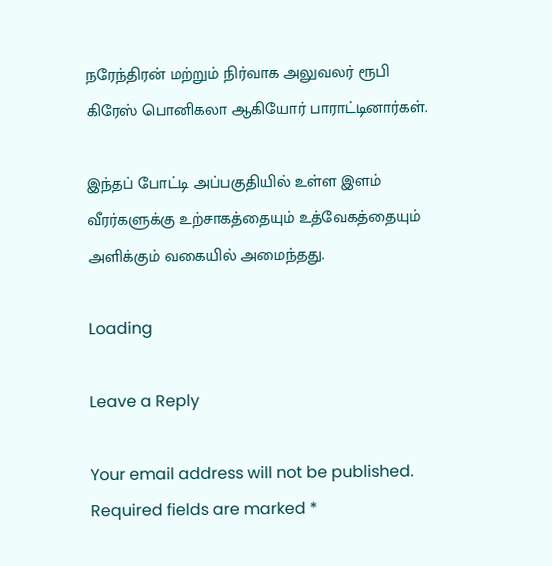நரேந்திரன் மற்றும் நிர்வாக அலுவலர் ரூபி கிரேஸ் பொனிகலா ஆகியோர் பாராட்டினார்கள்.

இந்தப் போட்டி அப்பகுதியில் உள்ள இளம் வீரர்களுக்கு உற்சாகத்தையும் உத்வேகத்தையும் அளிக்கும் வகையில் அமைந்தது.

Loading

Leave a Reply

Your email address will not be published. Required fields are marked *